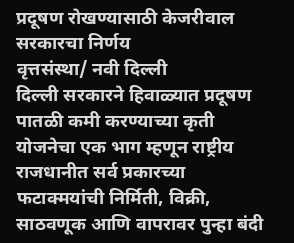प्रदूषण रोखण्यासाठी केजरीवाल सरकारचा निर्णय
वृत्तसंस्था/ नवी दिल्ली
दिल्ली सरकारने हिवाळ्यात प्रदूषण पातळी कमी करण्याच्या कृती योजनेचा एक भाग म्हणून राष्ट्रीय राजधानीत सर्व प्रकारच्या फटाक्मयांची निर्मिती, विक्री, साठवणूक आणि वापरावर पुन्हा बंदी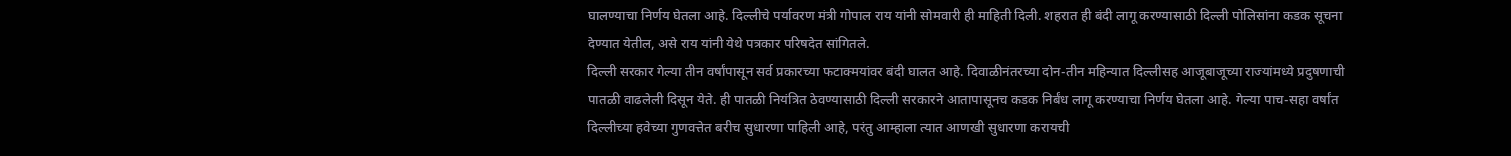घालण्याचा निर्णय घेतला आहे. दिल्लीचे पर्यावरण मंत्री गोपाल राय यांनी सोमवारी ही माहिती दिली. शहरात ही बंदी लागू करण्यासाठी दिल्ली पोलिसांना कडक सूचना देण्यात येतील, असे राय यांनी येथे पत्रकार परिषदेत सांगितले.
दिल्ली सरकार गेल्या तीन वर्षांपासून सर्व प्रकारच्या फटाक्मयांवर बंदी घालत आहे. दिवाळीनंतरच्या दोन-तीन महिन्यात दिल्लीसह आजूबाजूच्या राज्यांमध्ये प्रदुषणाची पातळी वाढलेली दिसून येते. ही पातळी नियंत्रित ठेवण्यासाठी दिल्ली सरकारने आतापासूनच कडक निर्बंध लागू करण्याचा निर्णय घेतला आहे. गेल्या पाच-सहा वर्षांत दिल्लीच्या हवेच्या गुणवत्तेत बरीच सुधारणा पाहिली आहे, परंतु आम्हाला त्यात आणखी सुधारणा करायची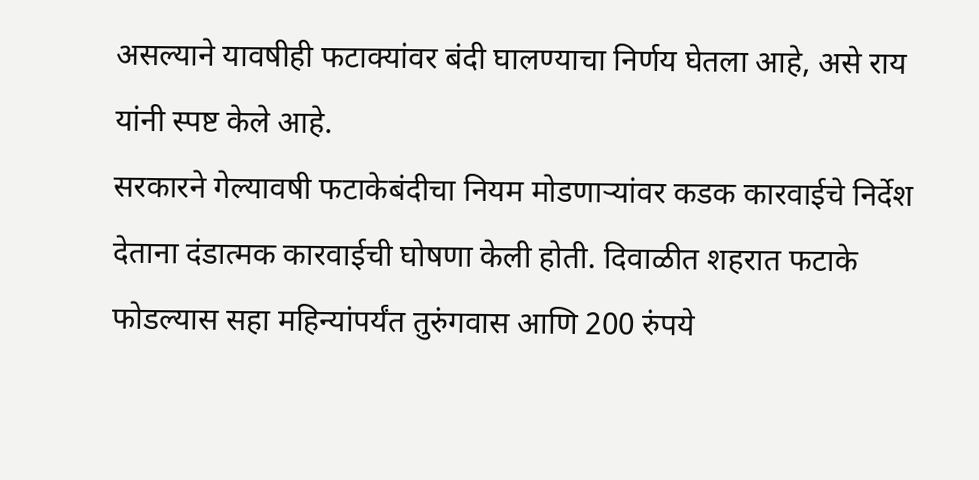असल्याने यावषीही फटाक्यांवर बंदी घालण्याचा निर्णय घेतला आहे, असे राय यांनी स्पष्ट केले आहे.
सरकारने गेल्यावषी फटाकेबंदीचा नियम मोडणाऱ्यांवर कडक कारवाईचे निर्देश देताना दंडात्मक कारवाईची घोषणा केली होती. दिवाळीत शहरात फटाके फोडल्यास सहा महिन्यांपर्यंत तुरुंगवास आणि 200 रुंपये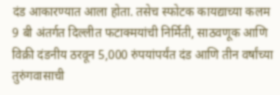दंड आकारण्यात आला होता. तसेच स्फोटक कायद्याच्या कलम 9 बी अंतर्गत दिल्लीत फटाक्मयांची निर्मिती, साठवणूक आणि विक्री दंडनीय ठरवून 5,000 रुंपयांपर्यंत दंड आणि तीन वर्षांच्या तुरुंगवासाची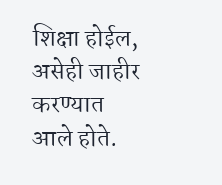शिक्षा होईल, असेही जाहीर करण्यात आले होते.